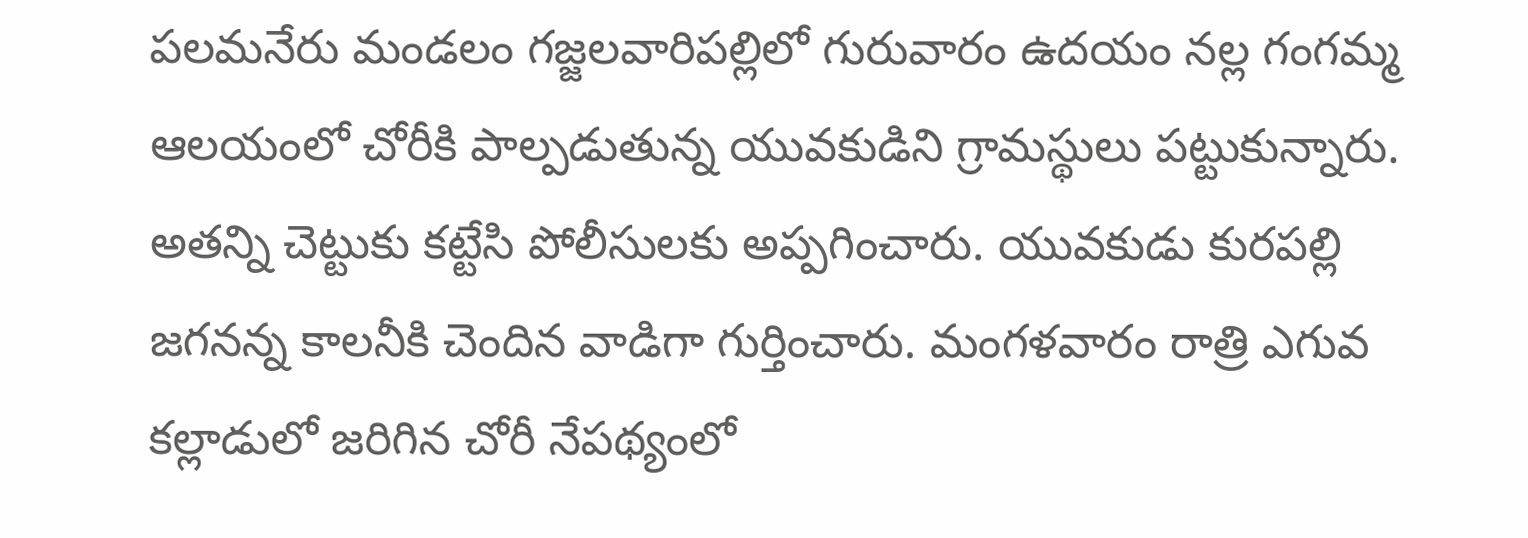పలమనేరు మండలం గజ్జలవారిపల్లిలో గురువారం ఉదయం నల్ల గంగమ్మ ఆలయంలో చోరీకి పాల్పడుతున్న యువకుడిని గ్రామస్థులు పట్టుకున్నారు. అతన్ని చెట్టుకు కట్టేసి పోలీసులకు అప్పగించారు. యువకుడు కురపల్లి జగనన్న కాలనీకి చెందిన వాడిగా గుర్తించారు. మంగళవారం రాత్రి ఎగువ కల్లాడులో జరిగిన చోరీ నేపథ్యంలో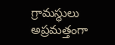గ్రామస్థులు అప్రమత్తంగా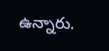ఉన్నారు.